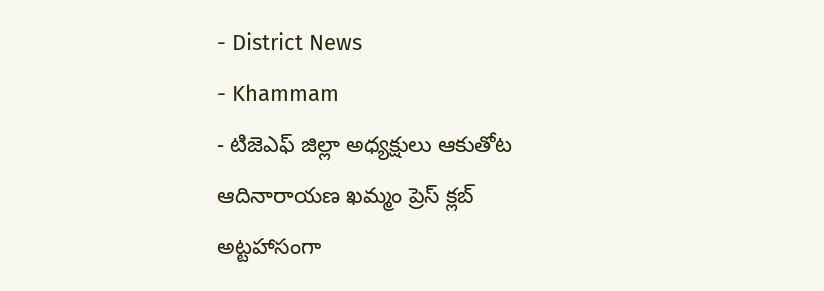- District News
- Khammam
- టిజెఎఫ్ జిల్లా అధ్యక్షులు ఆకుతోట ఆదినారాయణ ఖమ్మం ప్రెస్ క్లబ్ అట్టహాసంగా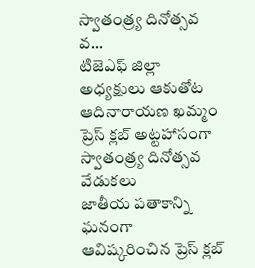స్వాతంత్ర్య దినోత్సవ వ...
టిజెఎఫ్ జిల్లా అధ్యక్షులు ఆకుతోట ఆదినారాయణ ఖమ్మం ప్రెస్ క్లబ్ అట్టహాసంగా స్వాతంత్ర్య దినోత్సవ వేడుకలు
జాతీయ పతాకాన్ని ఘనంగా ఆవిష్కరించిన ప్రెస్ క్లబ్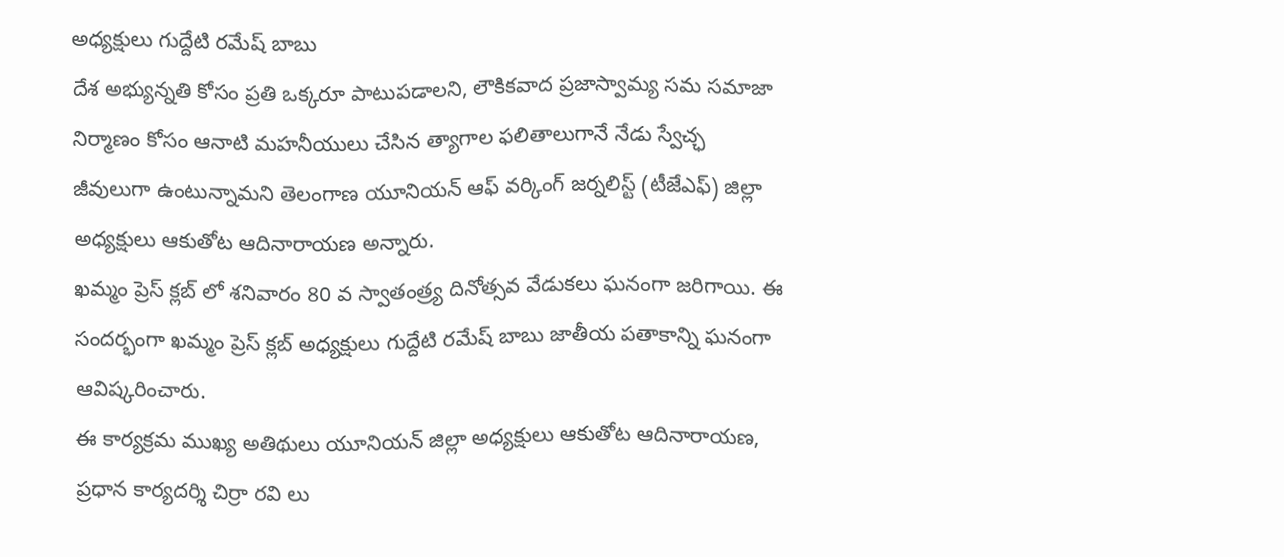అధ్యక్షులు గుద్దేటి రమేష్ బాబు
దేశ అభ్యున్నతి కోసం ప్రతి ఒక్కరూ పాటుపడాలని, లౌకికవాద ప్రజాస్వామ్య సమ సమాజా నిర్మాణం కోసం ఆనాటి మహనీయులు చేసిన త్యాగాల ఫలితాలుగానే నేడు స్వేచ్ఛ జీవులుగా ఉంటున్నామని తెలంగాణ యూనియన్ ఆఫ్ వర్కింగ్ జర్నలిస్ట్ (టీజేఎఫ్) జిల్లా అధ్యక్షులు ఆకుతోట ఆదినారాయణ అన్నారు.
ఖమ్మం ప్రెస్ క్లబ్ లో శనివారం 80 వ స్వాతంత్ర్య దినోత్సవ వేడుకలు ఘనంగా జరిగాయి. ఈ సందర్భంగా ఖమ్మం ప్రెస్ క్లబ్ అధ్యక్షులు గుద్దేటి రమేష్ బాబు జాతీయ పతాకాన్ని ఘనంగా ఆవిష్కరించారు.
ఈ కార్యక్రమ ముఖ్య అతిథులు యూనియన్ జిల్లా అధ్యక్షులు ఆకుతోట ఆదినారాయణ, ప్రధాన కార్యదర్శి చిర్రా రవి లు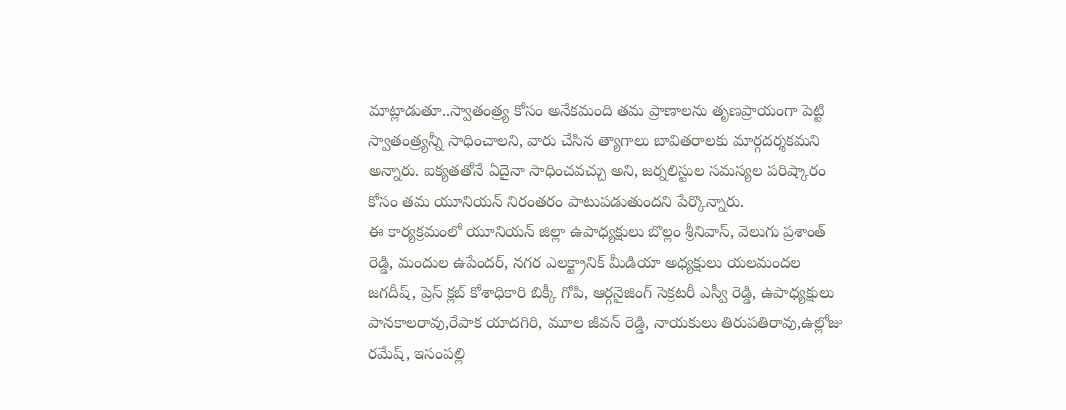మాట్లాడుతూ..స్వాతంత్ర్య కోసం అనేకమంది తమ ప్రాణాలను తృణప్రాయంగా పెట్టి స్వాతంత్ర్యన్నీ సాధించాలని, వారు చేసిన త్యాగాలు బావితరాలకు మార్గదర్శకమని అన్నారు. ఐక్యతతోనే ఏదైనా సాధించవచ్చు అని, జర్నలిస్టుల సమస్యల పరిష్కారం కోసం తమ యూనియన్ నిరంతరం పాటుపడుతుందని పేర్కొన్నారు.
ఈ కార్యక్రమంలో యూనియన్ జిల్లా ఉపాధ్యక్షులు బొల్లం శ్రీనివాస్, వెలుగు ప్రశాంత్ రెడ్డి, మందుల ఉపేందర్, నగర ఎలక్ట్రానిక్ మీడియా అధ్యక్షులు యలమందల జగదీష్, ప్రెస్ క్లబ్ కోశాధికారి బిక్కీ గోపి, ఆర్గనైజింగ్ సెక్రటరీ ఎస్వీ రెడ్డి, ఉపాధ్యక్షులు పానకాలరావు,రేపాక యాదగిరి, మూల జీవన్ రెడ్డి, నాయకులు తిరుపతిరావు,ఉల్లోజు రమేష్, ఇసంపల్లి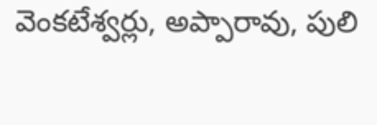వెంకటేశ్వర్లు, అప్పారావు, పులి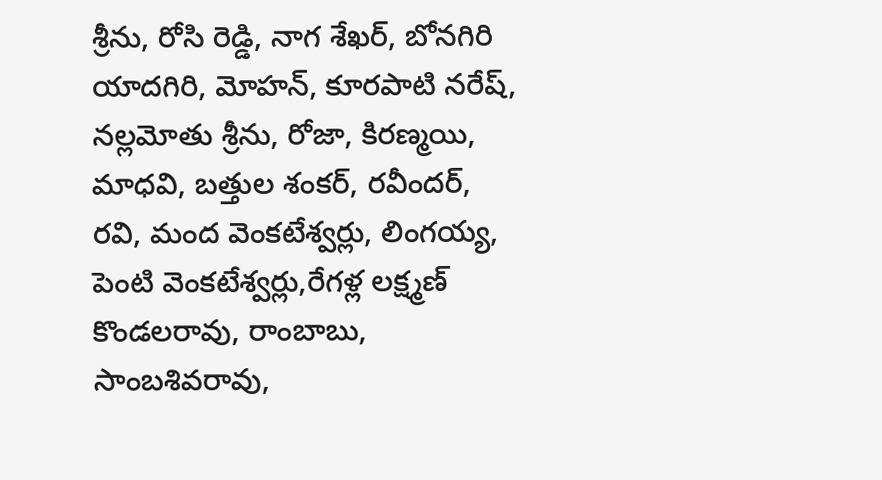శ్రీను, రోసి రెడ్డి, నాగ శేఖర్, బోనగిరి యాదగిరి, మోహన్, కూరపాటి నరేష్, నల్లమోతు శ్రీను, రోజా, కిరణ్మయి, మాధవి, బత్తుల శంకర్, రవీందర్, రవి, మంద వెంకటేశ్వర్లు, లింగయ్య, పెంటి వెంకటేశ్వర్లు,రేగళ్ల లక్ష్మణ్ కొండలరావు, రాంబాబు, సాంబశివరావు,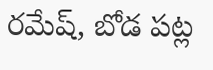రమేష్, బోడ పట్ల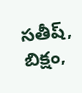సతీష్, బిక్షం,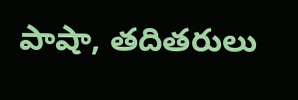పాషా, తదితరులు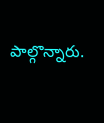పాల్గొన్నారు.